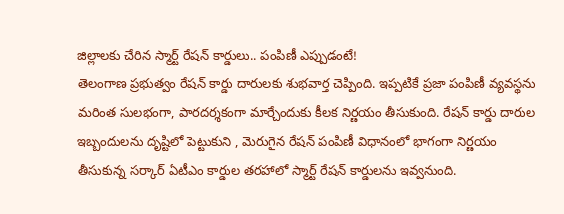జిల్లాలకు చేరిన స్మార్ట్ రేషన్ కార్డులు.. పంపిణీ ఎప్పుడంటే!
తెలంగాణ ప్రభుత్వం రేషన్ కార్డు దారులకు శుభవార్త చెప్పింది. ఇప్పటికే ప్రజా పంపిణీ వ్యవస్థను మరింత సులభంగా, పారదర్శకంగా మార్చేందుకు కీలక నిర్ణయం తీసుకుంది. రేషన్ కార్డు దారుల ఇబ్బందులను దృష్టిలో పెట్టుకుని , మెరుగైన రేషన్ పంపిణీ విధానంలో భాగంగా నిర్ణయం తీసుకున్న సర్కార్ ఏటీఎం కార్డుల తరహాలో స్మార్ట్ రేషన్ కార్డులను ఇవ్వనుంది.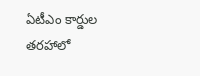ఏటీఎం కార్డుల తరహాలో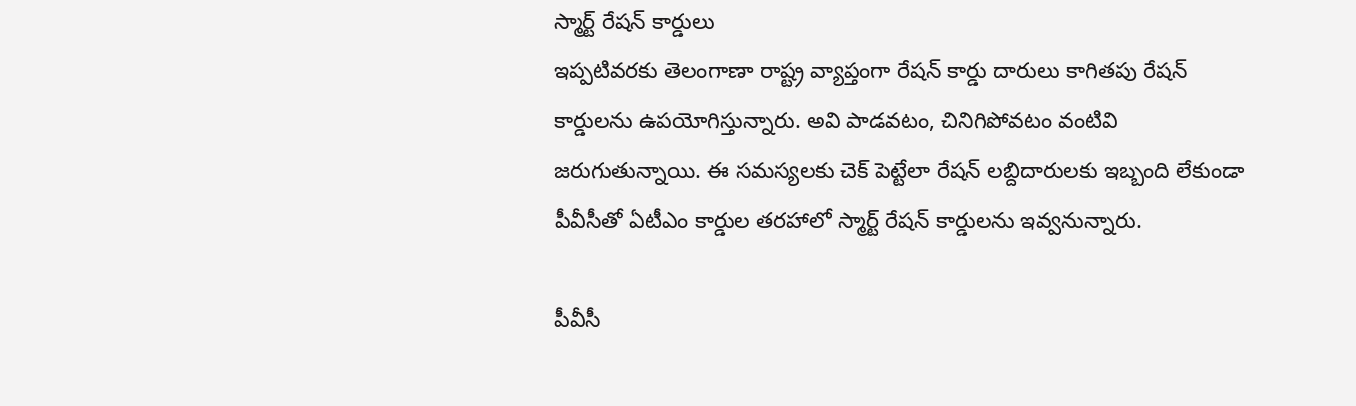స్మార్ట్ రేషన్ కార్డులు
ఇప్పటివరకు తెలంగాణా రాష్ట్ర వ్యాప్తంగా రేషన్ కార్డు దారులు కాగితపు రేషన్ కార్డులను ఉపయోగిస్తున్నారు. అవి పాడవటం, చినిగిపోవటం వంటివి జరుగుతున్నాయి. ఈ సమస్యలకు చెక్ పెట్టేలా రేషన్ లబ్దిదారులకు ఇబ్బంది లేకుండా పీవీసీతో ఏటీఎం కార్డుల తరహాలో స్మార్ట్ రేషన్ కార్డులను ఇవ్వనున్నారు.

పీవీసీ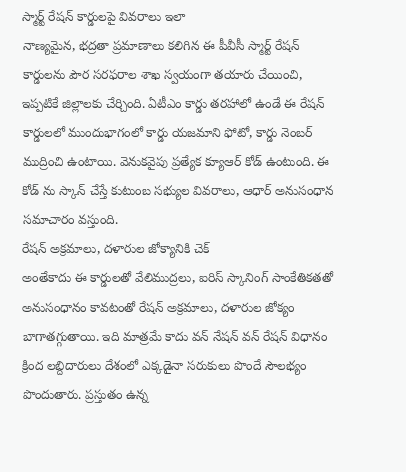స్మార్ట్ రేషన్ కార్డులపై వివరాలు ఇలా
నాణ్యమైన, భద్రతా ప్రమాణాలు కలిగిన ఈ పీవీసీ స్మార్ట్ రేషన్ కార్డులను పౌర సరఫరాల శాఖ స్వయంగా తయారు చేయించి, ఇప్పటికే జిల్లాలకు చేర్చింది. ఏటీఎం కార్డు తరహాలో ఉండే ఈ రేషన్ కార్డులలో ముందుభాగంలో కార్డు యజమాని ఫోటో, కార్డు నెంబర్ ముద్రించి ఉంటాయి. వెనుకవైపు ప్రత్యేక క్యూఆర్ కోడ్ ఉంటుంది. ఈ కోడ్ ను స్కాన్ చేస్తే కుటుంబ సభ్యుల వివరాలు, ఆధార్ అనుసంధాన సమాచారం వస్తుంది.
రేషన్ అక్రమాలు, దళారుల జోక్యానికి చెక్
అంతేకాదు ఈ కార్డులతో వేలిముద్రలు, ఐరిస్ స్కానింగ్ సాంకేతికతతో అనుసంధానం కావటంతో రేషన్ అక్రమాలు, దళారుల జోక్యం బాగాతగ్గుతాయి. ఇది మాత్రమే కాదు వన్ నేషన్ వన్ రేషన్ విధానం క్రింద లబ్దిదారులు దేశంలో ఎక్కడైనా సరుకులు పొందే సౌలభ్యం పొందుతారు. ప్రస్తుతం ఉన్న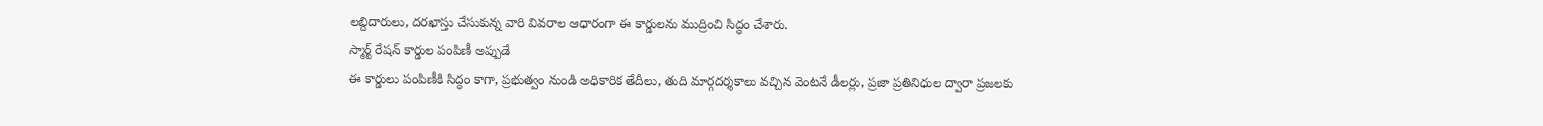లబ్దిదారులు, దరఖాస్తు చేసుకున్న వారి వివరాల ఆధారంగా ఈ కార్డులను ముద్రించి సిద్ధం చేశారు.
స్మార్ట్ రేషన్ కార్డుల పంపిణీ అప్పుడే
ఈ కార్డులు పంపిణీకి సిద్ధం కాగా, ప్రభుత్వం నుండి అధికారిక తేదీలు, తుది మార్గదర్శకాలు వచ్చిన వెంటనే డీలర్లు, ప్రజా ప్రతినిధుల ద్వారా ప్రజలకు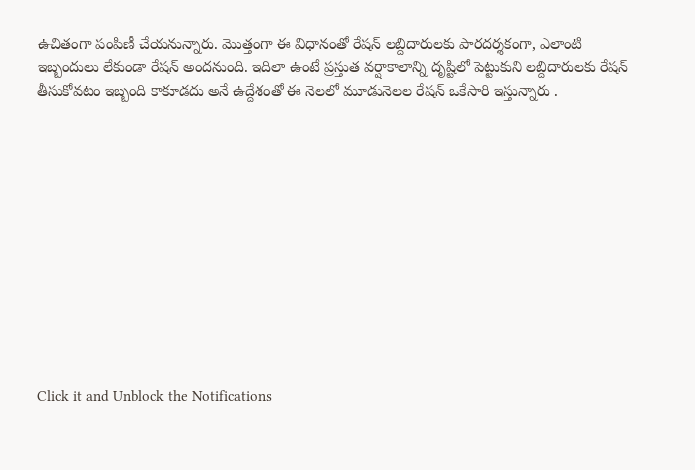ఉచితంగా పంపిణీ చేయనున్నారు. మొత్తంగా ఈ విధానంతో రేషన్ లబ్దిదారులకు పారదర్శకంగా, ఎలాంటి ఇబ్బందులు లేకుండా రేషన్ అందనుంది. ఇదిలా ఉంటే ప్రస్తుత వర్షాకాలాన్ని దృష్టిలో పెట్టుకుని లబ్దిదారులకు రేషన్ తీసుకోవటం ఇబ్బంది కాకూడదు అనే ఉద్దేశంతో ఈ నెలలో మూడునెలల రేషన్ ఒకేసారి ఇస్తున్నారు .












Click it and Unblock the Notifications